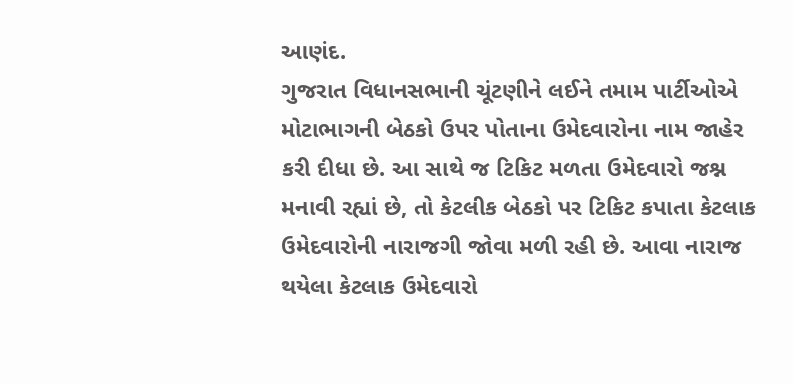આણંદ.
ગુજરાત વિધાનસભાની ચૂંટણીને લઈને તમામ પાર્ટીઓએ મોટાભાગની બેઠકો ઉપર પોતાના ઉમેદવારોના નામ જાહેર કરી દીધા છે. આ સાથે જ ટિકિટ મળતા ઉમેદવારો જશ્ન મનાવી રહ્યાં છે, તો કેટલીક બેઠકો પર ટિકિટ કપાતા કેટલાક ઉમેદવારોની નારાજગી જોવા મળી રહી છે. આવા નારાજ થયેલા કેટલાક ઉમેદવારો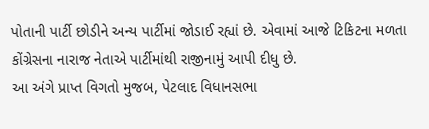પોતાની પાર્ટી છોડીને અન્ય પાર્ટીમાં જોડાઈ રહ્યાં છે. એવામાં આજે ટિકિટના મળતા કોંગ્રેસના નારાજ નેતાએ પાર્ટીમાંથી રાજીનામું આપી દીધુ છે.
આ અંગે પ્રાપ્ત વિગતો મુજબ, પેટલાદ વિધાનસભા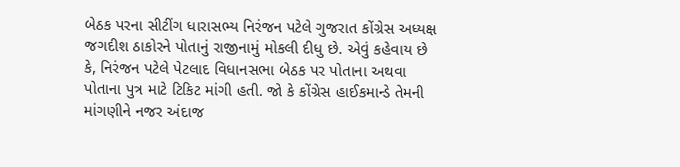બેઠક પરના સીટીંગ ધારાસભ્ય નિરંજન પટેલે ગુજરાત કોંગ્રેસ અધ્યક્ષ જગદીશ ઠાકોરને પોતાનું રાજીનામું મોકલી દીધુ છે. એવું કહેવાય છે કે, નિરંજન પટેલે પેટલાદ વિધાનસભા બેઠક પર પોતાના અથવા પોતાના પુત્ર માટે ટિકિટ માંગી હતી. જો કે કોંગ્રેસ હાઈકમાન્ડે તેમની માંગણીને નજર અંદાજ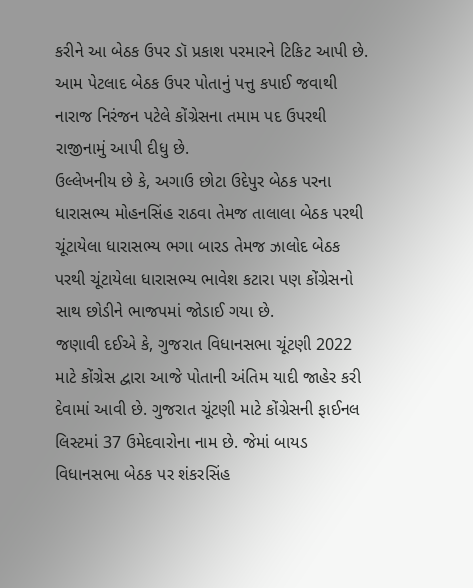કરીને આ બેઠક ઉપર ડૉ પ્રકાશ પરમારને ટિકિટ આપી છે. આમ પેટલાદ બેઠક ઉપર પોતાનું પત્તુ કપાઈ જવાથી નારાજ નિરંજન પટેલે કોંગ્રેસના તમામ પદ ઉપરથી રાજીનામું આપી દીધુ છે.
ઉલ્લેખનીય છે કે, અગાઉ છોટા ઉદેપુર બેઠક પરના ધારાસભ્ય મોહનસિંહ રાઠવા તેમજ તાલાલા બેઠક પરથી ચૂંટાયેલા ધારાસભ્ય ભગા બારડ તેમજ ઝાલોદ બેઠક પરથી ચૂંટાયેલા ધારાસભ્ય ભાવેશ કટારા પણ કોંગ્રેસનો સાથ છોડીને ભાજપમાં જોડાઈ ગયા છે.
જણાવી દઈએ કે, ગુજરાત વિધાનસભા ચૂંટણી 2022 માટે કોંગ્રેસ દ્વારા આજે પોતાની અંતિમ યાદી જાહેર કરી દેવામાં આવી છે. ગુજરાત ચૂંટણી માટે કોંગ્રેસની ફાઈનલ લિસ્ટમાં 37 ઉમેદવારોના નામ છે. જેમાં બાયડ વિધાનસભા બેઠક પર શંકરસિંહ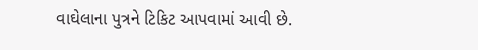વાઘેલાના પુત્રને ટિકિટ આપવામાં આવી છે.